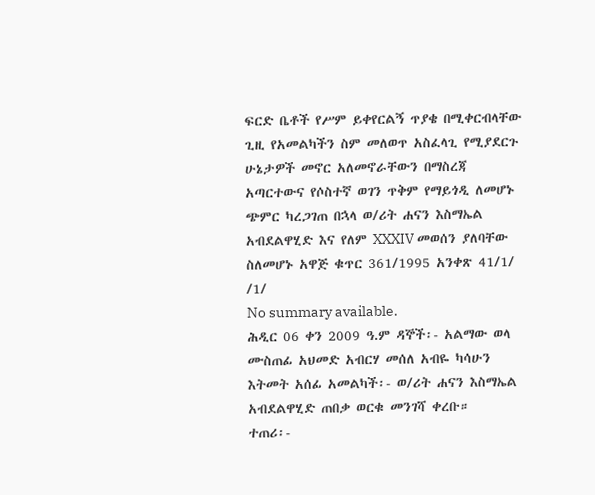ፍርድ ቤቶች የሥም ይቀየርልኝ ጥያቄ በሚቀርብላቸው ጊዚ የአመልካችን ስም መለወጥ አስፈላጊ የሚያደርጉ ሁኔታዎች መኖር አለመኖራቸውን በማስረጃ አጣርተውና የሶስተኛ ወገን ጥቅም የማይጎዲ ለመሆኑ ጭምር ካረጋገጠ በኋላ ወ/ሪት ሐናን እስማኤል አብደልዋሂድ እና የለም XXXIV መወሰን ያለባቸው ስለመሆኑ አዋጅ ቁጥር 361/1995 አንቀጽ 41/1/ /1/
No summary available.
ሕዲር 06 ቀን 2009 ዓ.ም ዳኞች፡- አልማው ወላ ሙስጠፊ አህመድ አብርሃ መሰለ አብዬ ካሳሁን እትመት አሰፊ አመልካች፡- ወ/ሪት ሐናን እስማኤል አብደልዋሂድ ጠበቃ ወርቁ መንገሻ ቀረቡ።
ተጠሪ፡-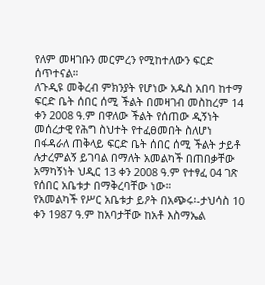የለም መዛገቡን መርምረን የሚከተለውን ፍርድ ሰጥተናል።
ለጉዲዩ መቅረብ ምክንያት የሆነው አዱስ አበባ ከተማ ፍርድ ቤት ሰበር ሰሚ ችልት በመዛገብ መስከረም 14 ቀን 2008 ዓ.ም በዋለው ችልት የሰጠው ዲኝነት መሰረታዊ የሕግ ስህተት የተፈፀመበት ስለሆነ በፋዳራለ ጠቅላይ ፍርድ ቤት ሰበር ሰሚ ችልት ታይቶ ሉታረምልኝ ይገባል በማለት አመልካች በጠበቃቸው አማካኝነት ህዲር 13 ቀን 2008 ዓ.ም የተፃፈ 04 ገጽ የሰበር አቤቱታ በማቅረባቸው ነው።
የአመልካች የሥር አቤቱታ ይዖት በአጭሩ፡-ታህሳስ 10 ቀን 1987 ዓ.ም ከአባታቸው ከአቶ እስማኤል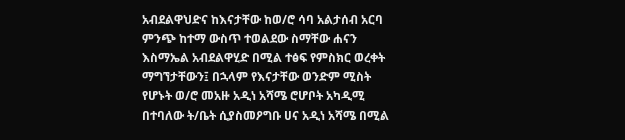አብደልዋህድና ከእናታቸው ከወ/ሮ ሳባ አልታሰብ አርባ ምንጭ ከተማ ውስጥ ተወልደው ስማቸው ሐናን እስማኤል አብደልዋሂድ በሚል ተፅፍ የምስክር ወረቀት ማግኘታቸውን፤ በኋላም የእናታቸው ወንድም ሚስት የሆኑት ወ/ሮ መአዙ አዲነ አሻሜ ሮሆቦት አካዲሚ በተባለው ት/ቤት ሲያስመዖግቡ ሀና አዲነ አሻሜ በሚል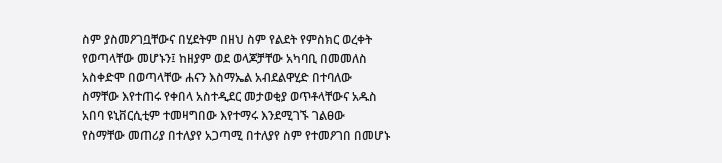ስም ያስመዖገቧቸውና በሂደትም በዘህ ስም የልደት የምስክር ወረቀት የወጣላቸው መሆኑን፤ ከዘያም ወደ ወላጆቻቸው አካባቢ በመመለስ አስቀድሞ በወጣላቸው ሐናን እስማኤል አብደልዋሂድ በተባለው ስማቸው እየተጠሩ የቀበላ አስተዲደር መታወቂያ ወጥቶላቸውና አዱስ አበባ ዩኒቨርሲቲም ተመዛግበው እየተማሩ እንደሚገኙ ገልፀው የስማቸው መጠሪያ በተለያየ አጋጣሚ በተለያየ ስም የተመዖገበ በመሆኑ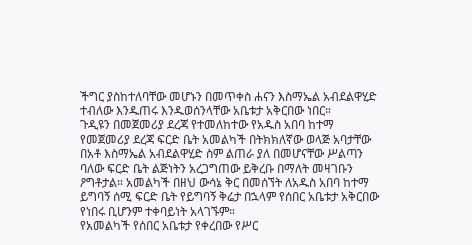ችግር ያስከተለባቸው መሆኑን በመጥቀስ ሐናን እስማኤል አብደልዋሂድ ተብለው እንዱጠሩ እንዱወሰንላቸው አቤቱታ አቅርበው ነበር።
ጉዲዩን በመጀመሪያ ደረጃ የተመለከተው የአዱስ አበባ ከተማ የመጀመሪያ ደረጃ ፍርድ ቤት አመልካች በትክክለኛው ወላጅ አባታቸው በአቶ እስማኤል አብደልዋሂድ ስም ልጠራ ያለ በመሆናቸው ሥልጣን ባለው ፍርድ ቤት ልጅነትን አረጋግጠው ይቅረቡ በማለት መዛገቡን ዖግቶታል። አመልካች በዘህ ውሳኔ ቅር በመሰኘት ለአዱስ አበባ ከተማ ይግባኝ ሰሚ ፍርድ ቤት የይግባኝ ቅሬታ በኋላም የሰበር አቤቱታ አቅርበው የነበሩ ቢሆንም ተቀባይነት አላገኙም።
የአመልካች የሰበር አቤቱታ የቀረበው የሥር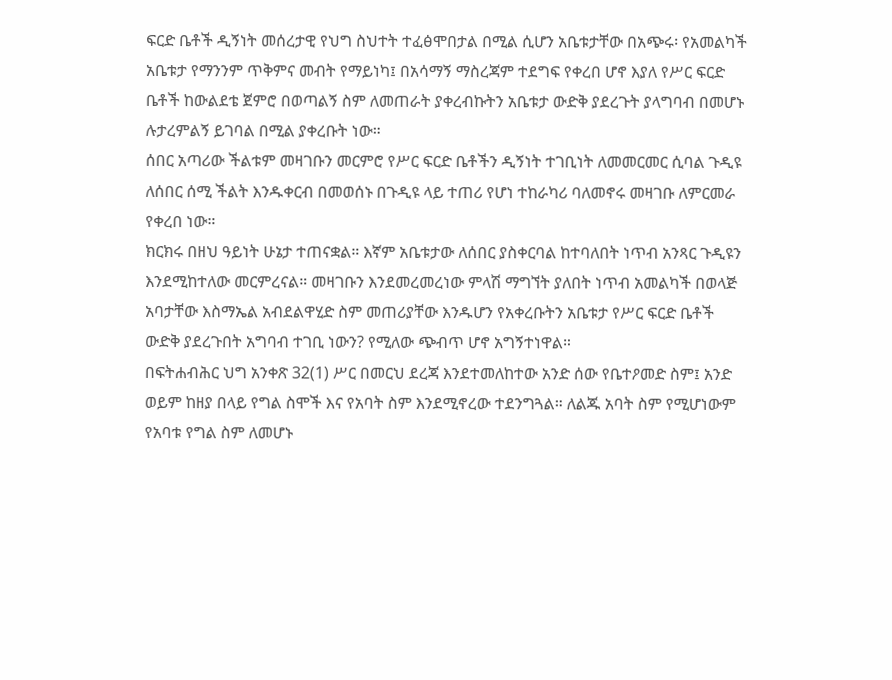ፍርድ ቤቶች ዲኝነት መሰረታዊ የህግ ስህተት ተፈፅሞበታል በሚል ሲሆን አቤቱታቸው በአጭሩ፡ የአመልካች አቤቱታ የማንንም ጥቅምና መብት የማይነካ፤ በአሳማኝ ማስረጃም ተደግፍ የቀረበ ሆኖ እያለ የሥር ፍርድ ቤቶች ከውልደቴ ጀምሮ በወጣልኝ ስም ለመጠራት ያቀረብኩትን አቤቱታ ውድቅ ያደረጉት ያላግባብ በመሆኑ ሉታረምልኝ ይገባል በሚል ያቀረቡት ነው።
ሰበር አጣሪው ችልቱም መዛገቡን መርምሮ የሥር ፍርድ ቤቶችን ዲኝነት ተገቢነት ለመመርመር ሲባል ጉዲዩ ለሰበር ሰሚ ችልት እንዱቀርብ በመወሰኑ በጉዲዩ ላይ ተጠሪ የሆነ ተከራካሪ ባለመኖሩ መዛገቡ ለምርመራ የቀረበ ነው።
ክርክሩ በዘህ ዓይነት ሁኔታ ተጠናቋል። እኛም አቤቱታው ለሰበር ያስቀርባል ከተባለበት ነጥብ አንጻር ጉዲዩን እንደሚከተለው መርምረናል። መዛገቡን እንደመረመረነው ምላሽ ማግኘት ያለበት ነጥብ አመልካች በወላጅ አባታቸው እስማኤል አብደልዋሂድ ስም መጠሪያቸው እንዱሆን የአቀረቡትን አቤቱታ የሥር ፍርድ ቤቶች ውድቅ ያደረጉበት አግባብ ተገቢ ነውን? የሚለው ጭብጥ ሆኖ አግኝተነዋል።
በፍትሐብሕር ህግ አንቀጽ 32(1) ሥር በመርህ ደረጃ እንደተመለከተው አንድ ሰው የቤተዖመድ ስም፤ አንድ ወይም ከዘያ በላይ የግል ስሞች እና የአባት ስም እንደሚኖረው ተደንግጓል። ለልጁ አባት ስም የሚሆነውም የአባቱ የግል ስም ለመሆኑ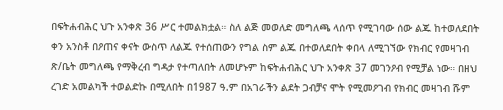በፍትሐብሕር ህጉ አንቀጽ 36 ሥር ተመልክቷል። ስለ ልጅ መወለድ መግለጫ ላሰጥ የሚገባው ሰው ልጁ ከተወለደበት ቀን አንስቶ በዖጠና ቀናት ውስጥ ለልጁ የተሰጠውን የግል ስም ልጁ በተወለደበት ቀበላ ለሚገኘው የክብር የመዛገብ ጽ/ቤት መግለጫ የማቅረብ ግዳታ የተጣለበት ለመሆኑም ከፍትሐብሕር ህጉ አንቀጽ 37 መገንዖብ የሚቻል ነው። በዘህ ረገድ አመልካች ተወልድኩ በሚለበት በ1987 ዓ.ም በአገራችን ልደት ጋብቻና ሞት የሚመዖገብ የክብር መዛገብ ሹም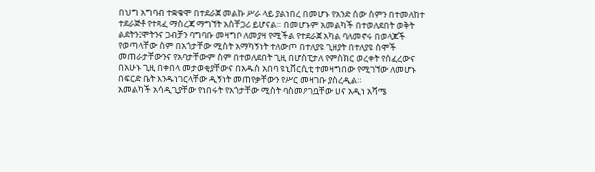በህግ አግባብ ተቋቁሞ በተደራጀ መልኩ ሥራ ላይ ያልነበረ በመሆኑ የአንድ ሰው ስምን በተመለከተ ተደራጅቶ የተጻፈ ማስረጃ ማግኘት አስቸጋሪ ይሆናል። በመሆኑም አመልካች በተወለደበት ወቅት ልደትን፤ሞትንና ጋብቻን ባግባቡ መዛግቦ ለመያዛ የሚችል የተደራጀ አካል ባለመኖሩ በወላጆች የወጣላቸው ስም በአጎታቸው ሚስት አማካኝነት ተለውጦ በተለያዩ ጊዘያት በተለያዩ ስሞች መጠራታቸውንና የአባታቸውም ስም በተወለደበት ጊዚ በሆስፒታለ የምስክር ወረቀት የሰፈረውና በአሁኑ ጊዚ በቀበላ መታወቂያቸውና በአዱስ አበባ ዩኒቨርሲቲ ተመዛግበው የሚገኘው ለመሆኑ በፍርድ ቤት እንዱነገርላቸው ዲኝነት መጠየቃቸውን የሥር መዛገቡ ያስረዲል።
አመልካች አሳዲጊያቸው የነበሩት የአጎታቸው ሚስት ባስመዖገቧቸው ሀና አዲነ አሻሜ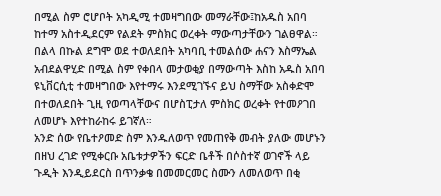በሚል ስም ሮሆቦት አካዲሚ ተመዛግበው መማራቸው፤ከአዱስ አበባ ከተማ አስተዲደርም የልደት ምስክር ወረቀት ማውጣታቸውን ገልፀዋል። በልላ በኩል ደግሞ ወደ ተወለደበት አካባቢ ተመልሰው ሐናን እስማኤል አብደልዋሂድ በሚል ስም የቀበላ መታወቂያ በማውጣት እስከ አዱስ አበባ ዩኒቨርሲቲ ተመዛግበው እየተማሩ እንደሚገኙና ይህ ስማቸው አስቀድሞ በተወለደበት ጊዚ የወጣላቸውና በሆስፒታለ ምስክር ወረቀት የተመዖገበ ለመሆኑ እየተከራከሩ ይገኛለ።
አንድ ሰው የቤተዖመድ ስም እንዱለወጥ የመጠየቅ መብት ያለው መሆኑን በዘህ ረገድ የሚቀርቡ አቤቱታዎችን ፍርድ ቤቶች በሶስተኛ ወገኖች ላይ ጉዲት እንዲይደርስ በጥንቃቄ በመመርመር ስሙን ለመለወጥ በቂ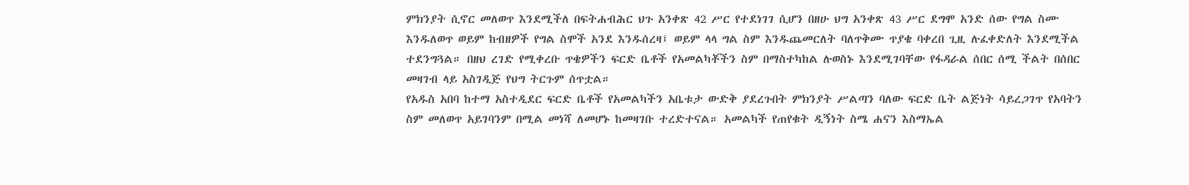ምክንያት ሲኖር መለወጥ እንደሚችለ በፍትሐብሕር ህጉ አንቀጽ 42 ሥር የተደነገገ ሲሆን በዘሁ ህግ አንቀጽ 43 ሥር ደግሞ አንድ ሰው የግል ስሙ እንዱለወጥ ወይም ከብዘዎች የግል ስሞች አንደ እንዱሰረዛ፤ ወይም ላላ ግል ስም እንዱጨመርለት ባለጥቅሙ ጥያቄ ባቀረበ ጊዚ ሉፈቀድለት እንደሚችል ተደንግጓል። በዘህ ረገድ የሚቀረቡ ጥቄዎችን ፍርድ ቤቶች የአመልካቾችን ስም በማስተካከል ሉወስኑ እንደሚገባቸው የፋዳራል ሰበር ሰሚ ችልት በሰበር መዛገብ ላይ አስገዲጅ የህግ ትርጉም ሰጥቷል።
የአዱስ አበባ ከተማ አስተዲደር ፍርድ ቤቶች የአመልካችን አቤቱታ ውድቅ ያደረጉበት ምክንያት ሥልጣን ባለው ፍርድ ቤት ልጅነት ሳይረጋገጥ የአባትን ስም መለወጥ አይገባንም በሚል መነሻ ለመሆኑ ከመዛገቡ ተረድተናል። አመልካች የጠየቁት ዲኝነት ስሜ ሐናን እስማኤል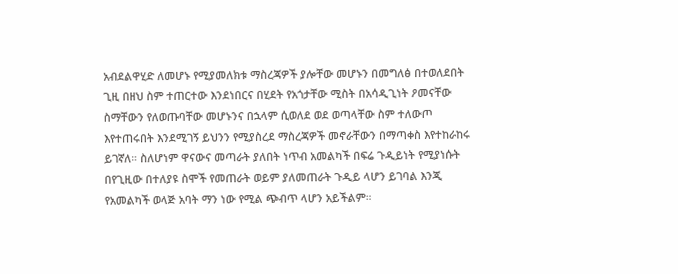አብደልዋሂድ ለመሆኑ የሚያመለክቱ ማስረጃዎች ያሎቸው መሆኑን በመግለፅ በተወለደበት ጊዚ በዘህ ስም ተጠርተው እንደነበርና በሂደት የአጎታቸው ሚስት በአሳዲጊነት ዖመናቸው ስማቸውን የለወጡባቸው መሆኑንና በኋላም ሲወለደ ወደ ወጣላቸው ስም ተለውጦ እየተጠሩበት እንደሚገኝ ይህንን የሚያስረደ ማስረጃዎች መኖራቸውን በማጣቀስ እየተከራከሩ ይገኛለ። ስለሆነም ዋናውና መጣራት ያለበት ነጥብ አመልካች በፍሬ ጉዲይነት የሚያነሱት በየጊዚው በተለያዩ ስሞች የመጠራት ወይም ያለመጠራት ጉዲይ ላሆን ይገባል እንጂ የአመልካች ወላጅ አባት ማን ነው የሚል ጭብጥ ላሆን አይችልም።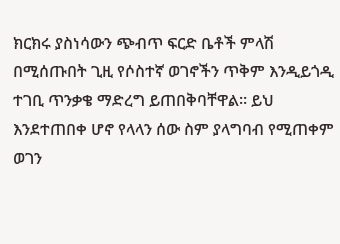ክርክሩ ያስነሳውን ጭብጥ ፍርድ ቤቶች ምላሽ በሚሰጡበት ጊዚ የሶስተኛ ወገኖችን ጥቅም እንዲይጎዲ ተገቢ ጥንቃቄ ማድረግ ይጠበቅባቸዋል። ይህ እንደተጠበቀ ሆኖ የላላን ሰው ስም ያላግባብ የሚጠቀም ወገን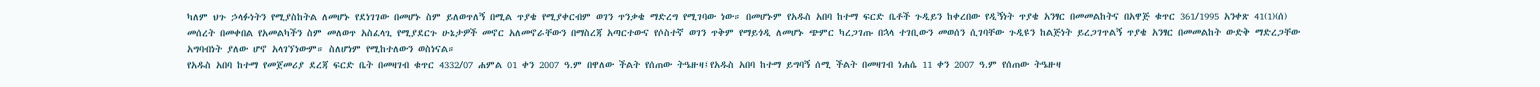ካለም ህጉ ኃላፉነትን የሚያስከትል ለመሆኑ የደነገገው በመሆኑ ስም ይለወጥለኝ በሚል ጥያቄ የሚያቀርብም ወገን ጥንቃቄ ማድረግ የሚገባው ነው። በመሆኑም የአዱስ አበባ ከተማ ፍርድ ቤቶች ጉዲይን ከቀረበው የዲኝነት ጥያቄ አንፃር በመመልከትና በአዋጅ ቁጥር 361/1995 አንቀጽ 41(1)(ሰ) መሰረት በመቀበል የአመልካችን ስም መለወጥ አስፈላጊ የሚያደርጉ ሁኔታዎች መኖር አለመኖራቸውን በማስረጃ አጣርተውና የሶስተኛ ወገን ጥቅም የማይጎዲ ለመሆኑ ጭምር ካረጋገጡ በኋላ ተገቢውን መወሰን ሲገባቸው ጉዲዩን ከልጅነት ይረጋገጥልኝ ጥያቄ አንፃር በመመልከት ውድቅ ማድረጋቸው አግባብነት ያለው ሆኖ አላገኘነውም። ስለሆነም የሚከተለውን ወስነናል።
የአዱስ አበባ ከተማ የመጀመሪያ ደረጃ ፍርድ ቤት በመዛገብ ቁጥር 4332/07 ሐምል 01 ቀን 2007 ዓ.ም በዋለው ችልት የሰጠው ትዔዙዛ፤የአዱስ አበባ ከተማ ይግባኝ ሰሚ ችልት በመዛገብ ነሐሴ 11 ቀን 2007 ዓ.ም የሰጠው ትዔዙዛ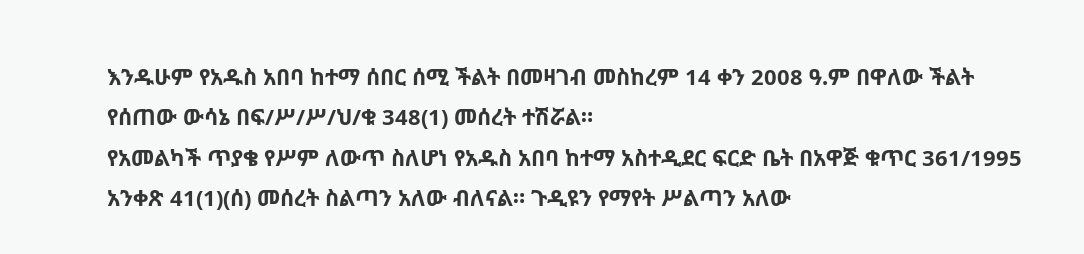እንዱሁም የአዱስ አበባ ከተማ ሰበር ሰሚ ችልት በመዛገብ መስከረም 14 ቀን 2008 ዓ.ም በዋለው ችልት የሰጠው ውሳኔ በፍ/ሥ/ሥ/ህ/ቁ 348(1) መሰረት ተሽሯል።
የአመልካች ጥያቄ የሥም ለውጥ ስለሆነ የአዱስ አበባ ከተማ አስተዲደር ፍርድ ቤት በአዋጅ ቁጥር 361/1995 አንቀጽ 41(1)(ሰ) መሰረት ስልጣን አለው ብለናል። ጉዲዩን የማየት ሥልጣን አለው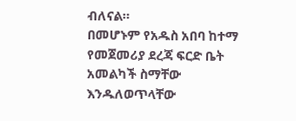ብለናል።
በመሆኑም የአዱስ አበባ ከተማ የመጀመሪያ ደረጃ ፍርድ ቤት አመልካች ስማቸው እንዱለወጥላቸው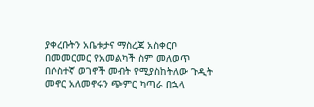ያቀረቡትን አቤቱታና ማስረጃ አስቀርቦ በመመርመር የአመልካች ስም መለወጥ በሶስተኛ ወገኖች መብት የሚያስከትለው ጉዲት መኖር አለመኖሩን ጭምር ካጣራ በኋላ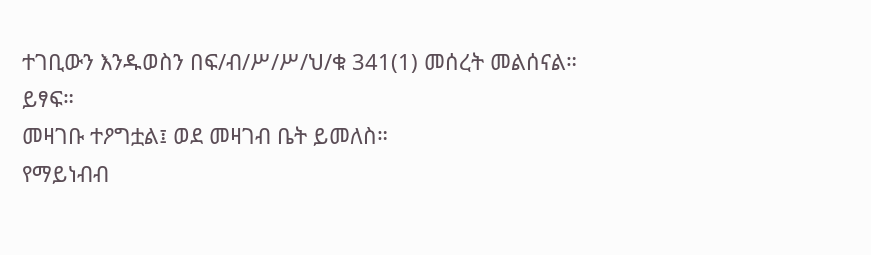ተገቢውን እንዱወስን በፍ/ብ/ሥ/ሥ/ህ/ቁ 341(1) መሰረት መልሰናል።
ይፃፍ።
መዛገቡ ተዖግቷል፤ ወደ መዛገብ ቤት ይመለስ።
የማይነብብ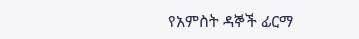የአምስት ዳኞች ፊርማ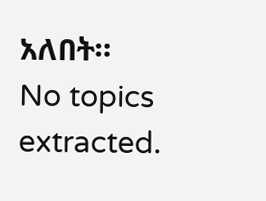አለበት።
No topics extracted.